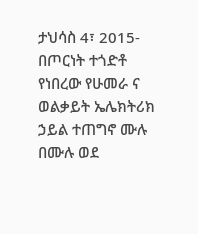ታህሳስ 4፣ 2015- በጦርነት ተጎድቶ የነበረው የሁመራ ና ወልቃይት ኤሌክትሪክ ኃይል ተጠግኖ ሙሉ በሙሉ ወደ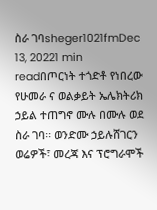ስራ ገባsheger1021fmDec 13, 20221 min readበጦርነት ተጎድቶ የነበረው የሁመራ ና ወልቃይት ኤሌክትሪክ ኃይል ተጠግኖ ሙሉ በሙሉ ወደ ስራ ገባ፡፡ ወንድሙ ኃይሉሸገርን ወሬዎች፣ መረጃ እና ፕሮግራሞች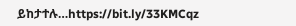ይከታተሉ…https://bit.ly/33KMCqz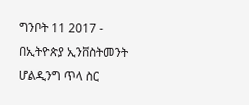ግንቦት 11 2017 - በኢትዮጵያ ኢንቨስትመንት ሆልዲንግ ጥላ ስር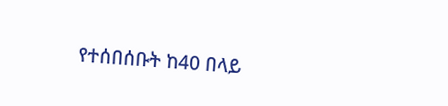የተሰበሰቡት ከ40 በላይ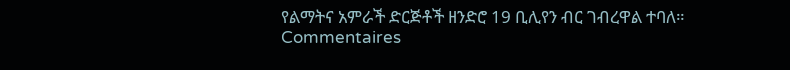የልማትና አምራች ድርጅቶች ዘንድሮ 19 ቢሊየን ብር ገብረዋል ተባለ።
Commentaires